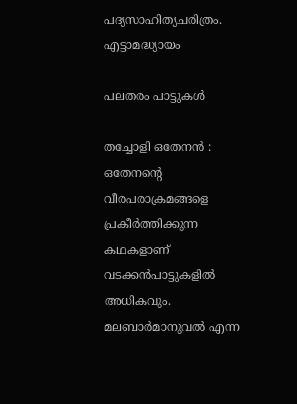പദ്യസാഹിത്യചരിത്രം. എട്ടാമദ്ധ്യായം

പലതരം പാട്ടുകൾ

തച്ചോളി ഒതേനൻ : ഒതേനൻ്റെ വീരപരാക്രമങ്ങളെ പ്രകീർത്തിക്കുന്ന കഥകളാണ് വടക്കൻപാട്ടുകളിൽ അധികവും. മലബാർമാനുവൽ എന്ന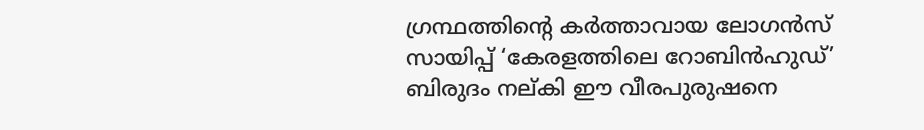ഗ്രന്ഥത്തിൻ്റെ കർത്താവായ ലോഗൻസ് സായിപ്പ് ‘കേരളത്തിലെ റോബിൻഹുഡ്’ ബിരുദം നല്കി ഈ വീരപുരുഷനെ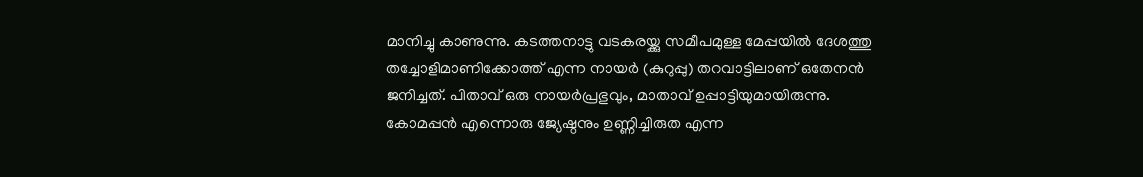മാനിച്ചു കാണുന്നു. കടത്തനാട്ടു വടകരയ്ക്കു സമീപമുള്ള മേപ്പയിൽ ദേശത്തു തച്ചോളിമാണിക്കോത്ത് എന്ന നായർ (കുറുപ്പു) തറവാട്ടിലാണ് ഒതേനൻ ജനിച്ചത്. പിതാവ് ഒരു നായർപ്രഭുവും, മാതാവ് ഉപ്പാട്ടിയുമായിരുന്നു. കോമപ്പൻ എന്നൊരു ജ്യേഷ്ഠനും ഉണ്ണിച്ചിരുത എന്ന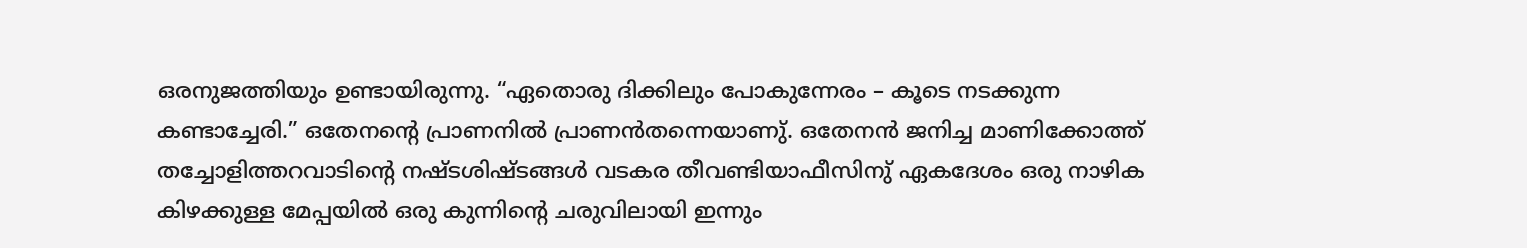ഒരനുജത്തിയും ഉണ്ടായിരുന്നു. “ഏതൊരു ദിക്കിലും പോകുന്നേരം – കൂടെ നടക്കുന്ന കണ്ടാച്ചേരി.” ഒതേനൻ്റെ പ്രാണനിൽ പ്രാണൻതന്നെയാണു്. ഒതേനൻ ജനിച്ച മാണിക്കോത്ത് തച്ചോളിത്തറവാടിൻ്റെ നഷ്ടശിഷ്ടങ്ങൾ വടകര തീവണ്ടിയാഫീസിനു് ഏകദേശം ഒരു നാഴിക കിഴക്കുള്ള മേപ്പയിൽ ഒരു കുന്നിൻ്റെ ചരുവിലായി ഇന്നും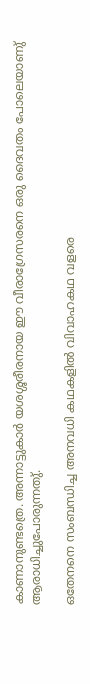കാണാനുണ്ടത്രെ. അന്നാട്ടുകാർ യശശ്ശരീരനായ ഈ വീരാഗ്രേസരനെ ഒരു ദൈവതം പോലെയാണു് ആരാധിച്ചുപോരുന്നതു്.

ഒതേനനെ സംബന്ധിച്ച അനവധി കഥകളിൽ വിവാഹകഥ വളരെ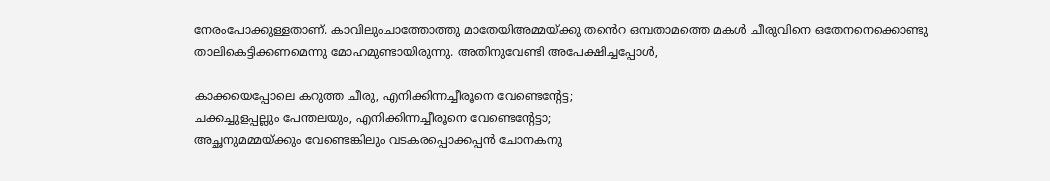നേരംപോക്കുള്ളതാണ്. കാവിലുംചാത്തോത്തു മാതേയിഅമ്മയ്ക്കു തൻെറ ഒമ്പതാമത്തെ മകൾ ചീരുവിനെ ഒതേനനെക്കൊണ്ടു താലികെട്ടിക്കണമെന്നു മോഹമുണ്ടായിരുന്നു. അതിനുവേണ്ടി അപേക്ഷിച്ചപ്പോൾ,

കാക്കയെപ്പോലെ കറുത്ത ചീരു, എനിക്കിന്നച്ചീരൂനെ വേണ്ടെൻ്റേട്ട;
ചക്കച്ചുളപ്പല്ലും പേന്തലയും, എനിക്കിന്നച്ചീരൂനെ വേണ്ടെൻ്റേട്ടാ;
അച്ഛനുമമ്മയ്ക്കും വേണ്ടെങ്കിലും വടകരപ്പൊക്കപ്പൻ ചോനകനു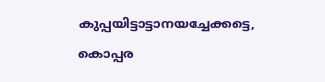കുപ്പയിട്ടാട്ടാനയച്ചേക്കട്ടെ, കൊപ്പര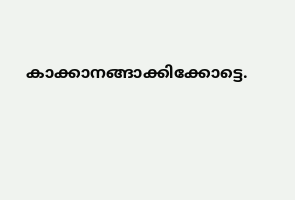കാക്കാനങ്ങാക്കിക്കോട്ടെ.